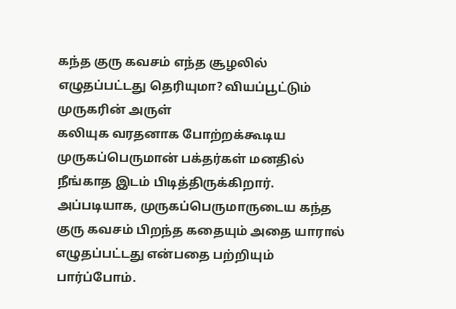கந்த குரு கவசம் எந்த சூழலில் எழுதப்பட்டது தெரியுமா? வியப்பூட்டும் முருகரின் அருள்
கலியுக வரதனாக போற்றக்கூடிய முருகப்பெருமான் பக்தர்கள் மனதில் நீங்காத இடம் பிடித்திருக்கிறார். அப்படியாக, முருகப்பெருமாருடைய கந்த குரு கவசம் பிறந்த கதையும் அதை யாரால் எழுதப்பட்டது என்பதை பற்றியும் பார்ப்போம்.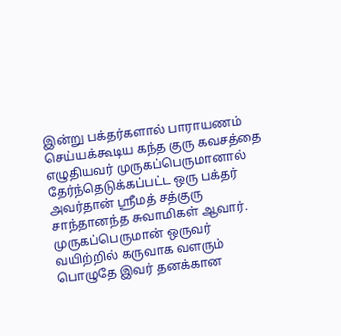இன்று பக்தர்களால் பாராயணம் செய்யக்கூடிய கந்த குரு கவசத்தை எழுதியவர் முருகப்பெருமானால் தேர்ந்தெடுக்கப்பட்ட ஒரு பக்தர் அவர்தான் ஸ்ரீமத் சத்குரு சாந்தானந்த சுவாமிகள் ஆவார். முருகப்பெருமான் ஒருவர் வயிற்றில் கருவாக வளரும் பொழுதே இவர் தனக்கான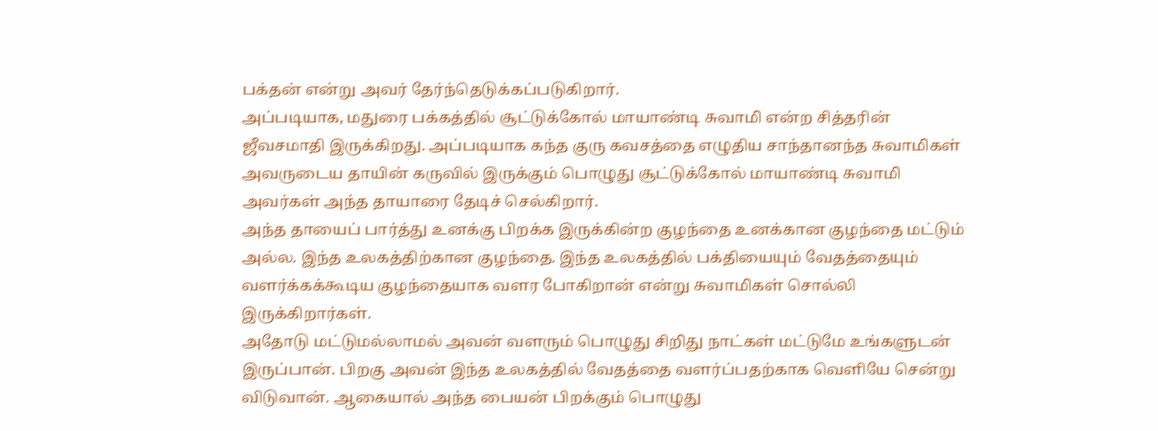பக்தன் என்று அவர் தேர்ந்தெடுக்கப்படுகிறார்.
அப்படியாக, மதுரை பக்கத்தில் சூட்டுக்கோல் மாயாண்டி சுவாமி என்ற சித்தரின் ஜீவசமாதி இருக்கிறது. அப்படியாக கந்த குரு கவசத்தை எழுதிய சாந்தானந்த சுவாமிகள் அவருடைய தாயின் கருவில் இருக்கும் பொழுது சூட்டுக்கோல் மாயாண்டி சுவாமி அவர்கள் அந்த தாயாரை தேடிச் செல்கிறார்.
அந்த தாயைப் பார்த்து உனக்கு பிறக்க இருக்கின்ற குழந்தை உனக்கான குழந்தை மட்டும் அல்ல. இந்த உலகத்திற்கான குழந்தை. இந்த உலகத்தில் பக்தியையும் வேதத்தையும் வளர்க்கக்கூடிய குழந்தையாக வளர போகிறான் என்று சுவாமிகள் சொல்லி இருக்கிறார்கள்.
அதோடு மட்டுமல்லாமல் அவன் வளரும் பொழுது சிறிது நாட்கள் மட்டுமே உங்களுடன் இருப்பான். பிறகு அவன் இந்த உலகத்தில் வேதத்தை வளர்ப்பதற்காக வெளியே சென்று விடுவான். ஆகையால் அந்த பையன் பிறக்கும் பொழுது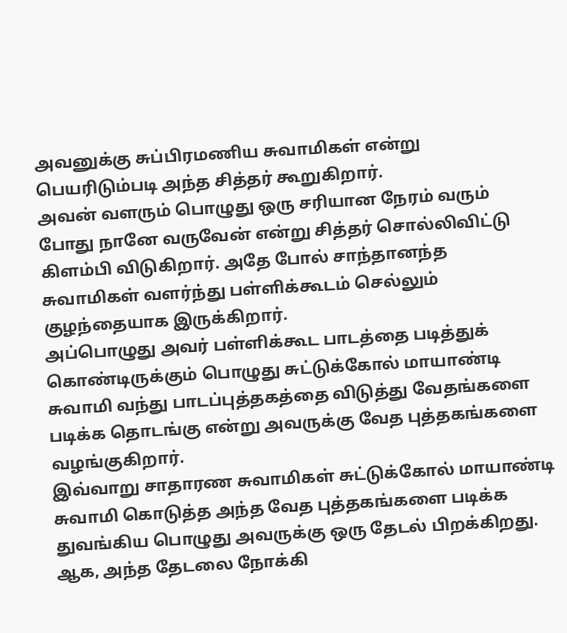அவனுக்கு சுப்பிரமணிய சுவாமிகள் என்று பெயரிடும்படி அந்த சித்தர் கூறுகிறார்.
அவன் வளரும் பொழுது ஒரு சரியான நேரம் வரும் போது நானே வருவேன் என்று சித்தர் சொல்லிவிட்டு கிளம்பி விடுகிறார். அதே போல் சாந்தானந்த சுவாமிகள் வளர்ந்து பள்ளிக்கூடம் செல்லும் குழந்தையாக இருக்கிறார்.
அப்பொழுது அவர் பள்ளிக்கூட பாடத்தை படித்துக் கொண்டிருக்கும் பொழுது சுட்டுக்கோல் மாயாண்டி சுவாமி வந்து பாடப்புத்தகத்தை விடுத்து வேதங்களை படிக்க தொடங்கு என்று அவருக்கு வேத புத்தகங்களை வழங்குகிறார்.
இவ்வாறு சாதாரண சுவாமிகள் சுட்டுக்கோல் மாயாண்டி சுவாமி கொடுத்த அந்த வேத புத்தகங்களை படிக்க துவங்கிய பொழுது அவருக்கு ஒரு தேடல் பிறக்கிறது. ஆக, அந்த தேடலை நோக்கி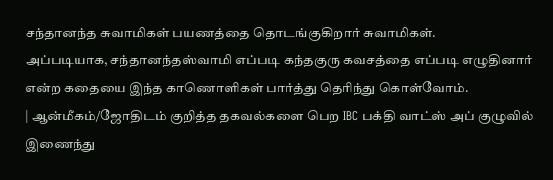சந்தானந்த சுவாமிகள் பயணத்தை தொடங்குகிறார் சுவாமிகள்.
அப்படியாக, சந்தானந்தஸ்வாமி எப்படி கந்தகுரு கவசத்தை எப்படி எழுதினார் என்ற கதையை இந்த காணொளிகள் பார்த்து தெரிந்து கொள்வோம்.
| ஆன்மீகம்/ஜோதிடம் குறித்த தகவல்களை பெற IBC பக்தி வாட்ஸ் அப் குழுவில் இணைந்து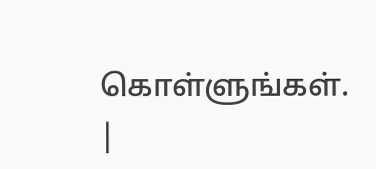கொள்ளுங்கள். |